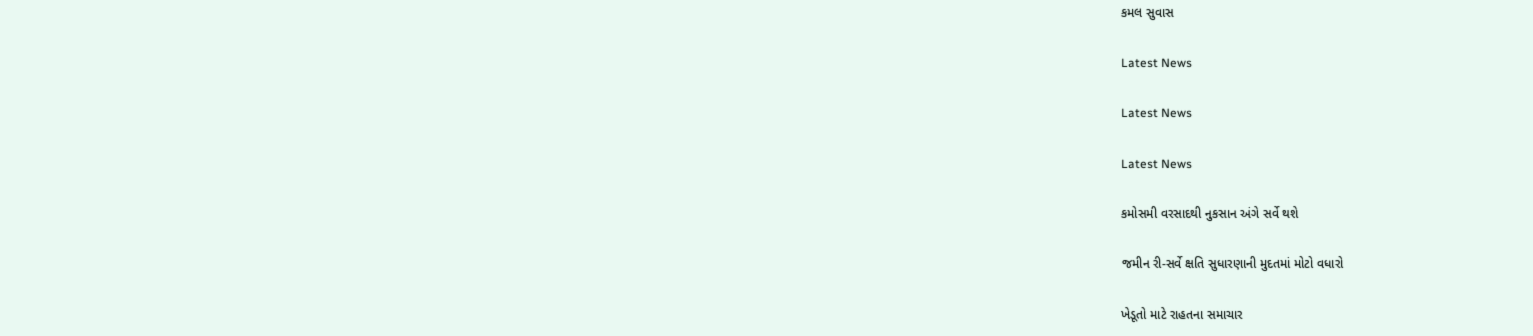કમલ સુવાસ

Latest News

Latest News

Latest News

કમોસમી વરસાદથી નુકસાન અંગે સર્વે થશે

જમીન રી-સર્વે ક્ષતિ સુધારણાની મુદતમાં મોટો વધારો

ખેડૂતો માટે રાહતના સમાચાર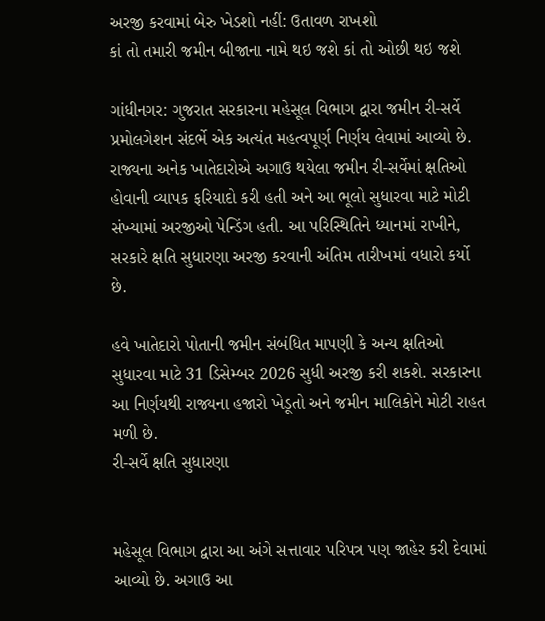અરજી કરવામાં બેરુ ખેડશો નહીં: ઉતાવળ રાખશો
કાં તો તમારી જમીન બીજાના નામે થઇ જશે કાં તો ઓછી થઇ જશે

ગાંધીનગર: ગુજરાત સરકારના મહેસૂલ વિભાગ દ્વારા જમીન રી-સર્વે પ્રમોલગેશન સંદર્ભે એક અત્યંત મહત્વપૂર્ણ નિર્ણય લેવામાં આવ્યો છે. રાજ્યના અનેક ખાતેદારોએ અગાઉ થયેલા જમીન રી-સર્વેમાં ક્ષતિઓ હોવાની વ્યાપક ફરિયાદો કરી હતી અને આ ભૂલો સુધારવા માટે મોટી સંખ્યામાં અરજીઓ પેન્ડિંગ હતી. આ પરિસ્થિતિને ધ્યાનમાં રાખીને, સરકારે ક્ષતિ સુધારણા અરજી કરવાની અંતિમ તારીખમાં વધારો કર્યો છે.

હવે ખાતેદારો પોતાની જમીન સંબંધિત માપણી કે અન્ય ક્ષતિઓ સુધારવા માટે 31 ડિસેમ્બર 2026 સુધી અરજી કરી શકશે. સરકારના આ નિર્ણયથી રાજ્યના હજારો ખેડૂતો અને જમીન માલિકોને મોટી રાહત મળી છે.
રી-સર્વે ક્ષતિ સુધારણા


મહેસૂલ વિભાગ દ્વારા આ અંગે સત્તાવાર પરિપત્ર પણ જાહેર કરી દેવામાં આવ્યો છે. અગાઉ આ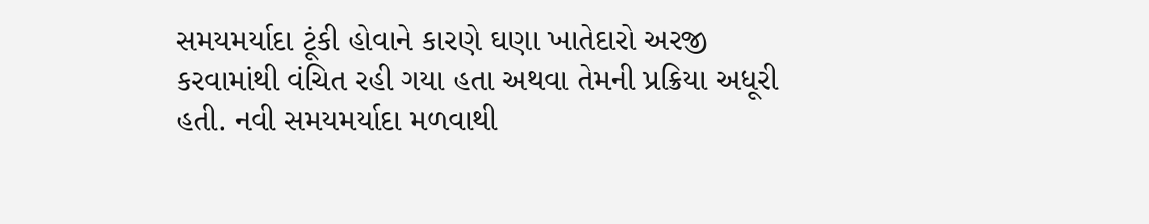સમયમર્યાદા ટૂંકી હોવાને કારણે ઘણા ખાતેદારો અરજી કરવામાંથી વંચિત રહી ગયા હતા અથવા તેમની પ્રક્રિયા અધૂરી હતી. નવી સમયમર્યાદા મળવાથી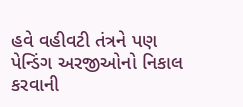હવે વહીવટી તંત્રને પણ પેન્ડિંગ અરજીઓનો નિકાલ કરવાની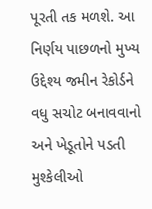પૂરતી તક મળશે. આ નિર્ણય પાછળનો મુખ્ય ઉદ્દેશ્ય જમીન રેકોર્ડને વધુ સચોટ બનાવવાનો અને ખેડૂતોને પડતી મુશ્કેલીઓ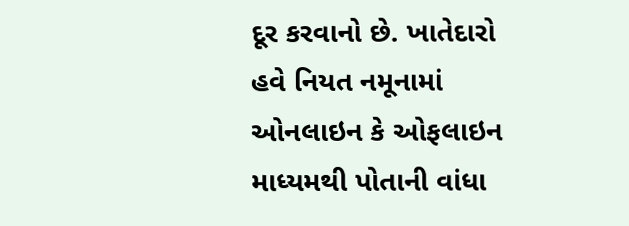દૂર કરવાનો છે. ખાતેદારો હવે નિયત નમૂનામાં ઓનલાઇન કે ઓફલાઇન માધ્યમથી પોતાની વાંધા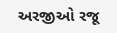અરજીઓ રજૂ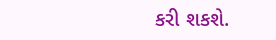કરી શકશે.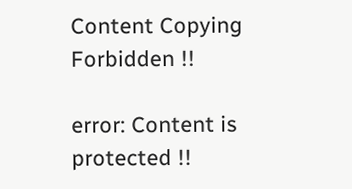Content Copying Forbidden !!

error: Content is protected !!